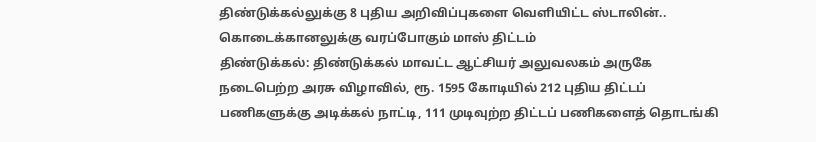திண்டுக்கல்லுக்கு 8 புதிய அறிவிப்புகளை வெளியிட்ட ஸ்டாலின்.. கொடைக்கானலுக்கு வரப்போகும் மாஸ் திட்டம்
திண்டுக்கல்: திண்டுக்கல் மாவட்ட ஆட்சியர் அலுவலகம் அருகே நடைபெற்ற அரசு விழாவில், ரூ. 1595 கோடியில் 212 புதிய திட்டப் பணிகளுக்கு அடிக்கல் நாட்டி, 111 முடிவுற்ற திட்டப் பணிகளைத் தொடங்கி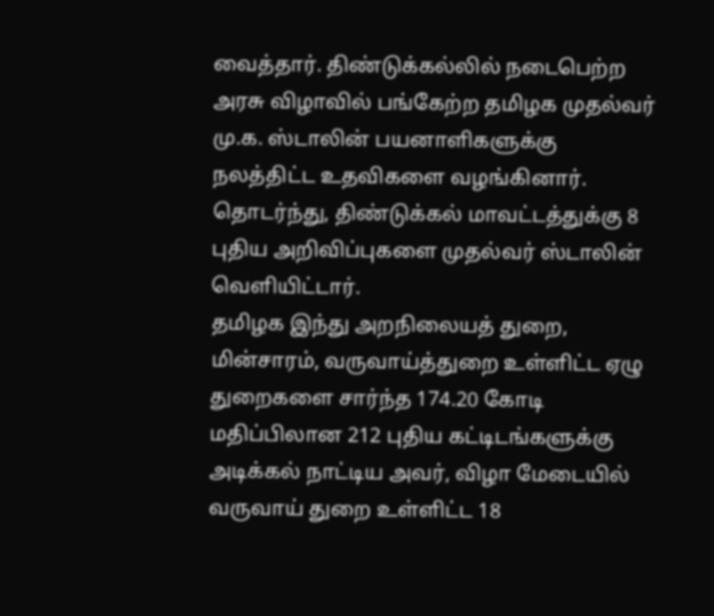வைத்தார். திண்டுக்கல்லில் நடைபெற்ற அரசு விழாவில் பங்கேற்ற தமிழக முதல்வர் மு.க. ஸ்டாலின் பயனாளிகளுக்கு நலத்திட்ட உதவிகளை வழங்கினார். தொடர்ந்து, திண்டுக்கல் மாவட்டத்துக்கு 8 புதிய அறிவிப்புகளை முதல்வர் ஸ்டாலின் வெளியிட்டார்.
தமிழக இந்து அறநிலையத் துறை, மின்சாரம், வருவாய்த்துறை உள்ளிட்ட ஏழு துறைகளை சார்ந்த 174.20 கோடி மதிப்பிலான 212 புதிய கட்டிடங்களுக்கு அடிக்கல் நாட்டிய அவர், விழா மேடையில் வருவாய் துறை உள்ளிட்ட 18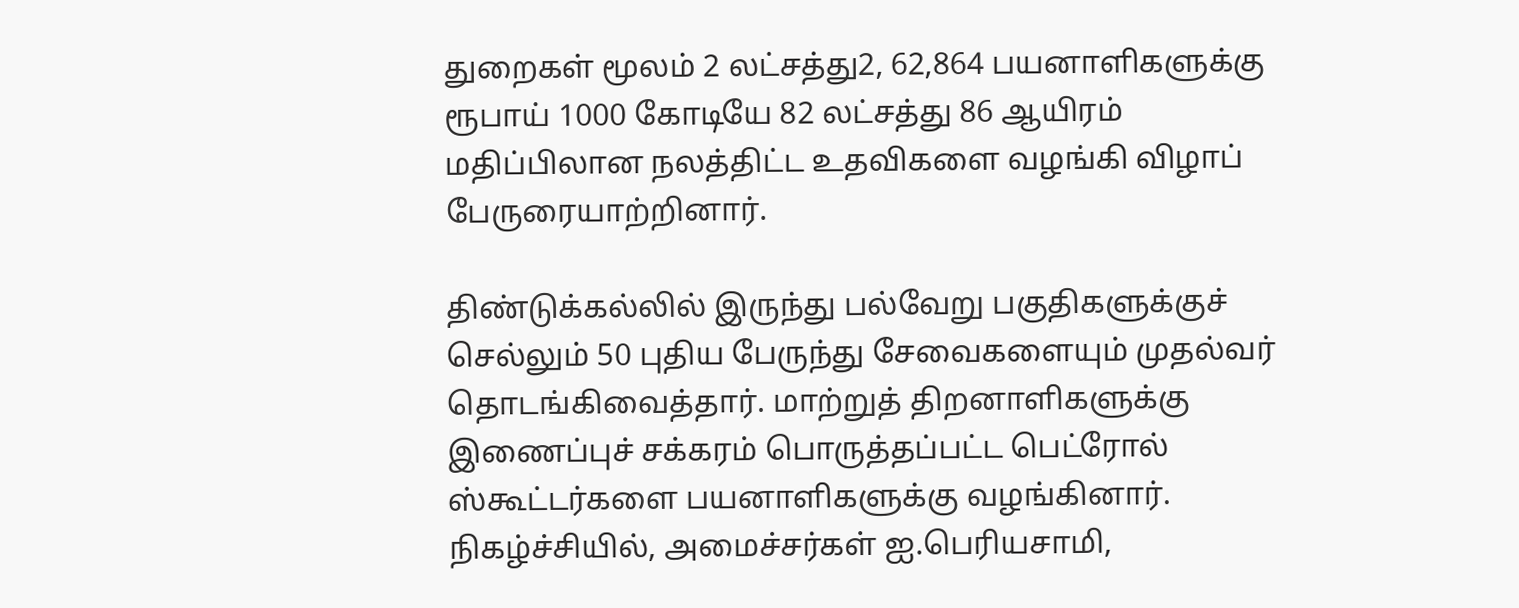துறைகள் மூலம் 2 லட்சத்து2, 62,864 பயனாளிகளுக்கு ரூபாய் 1000 கோடியே 82 லட்சத்து 86 ஆயிரம் மதிப்பிலான நலத்திட்ட உதவிகளை வழங்கி விழாப் பேருரையாற்றினார்.

திண்டுக்கல்லில் இருந்து பல்வேறு பகுதிகளுக்குச் செல்லும் 50 புதிய பேருந்து சேவைகளையும் முதல்வர் தொடங்கிவைத்தார். மாற்றுத் திறனாளிகளுக்கு இணைப்புச் சக்கரம் பொருத்தப்பட்ட பெட்ரோல் ஸ்கூட்டர்களை பயனாளிகளுக்கு வழங்கினார். நிகழ்ச்சியில், அமைச்சர்கள் ஐ.பெரியசாமி,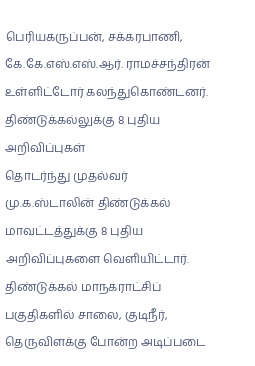பெரியகருப்பன், சக்கரபாணி, கே.கே.எஸ்.எஸ்.ஆர். ராமச்சந்திரன் உள்ளிட்டோர் கலந்துகொண்டனர்.
திண்டுக்கல்லுக்கு 8 புதிய அறிவிப்புகள்
தொடர்ந்து முதல்வர் மு.க.ஸ்டாலின் திண்டுக்கல் மாவட்டத்துக்கு 8 புதிய அறிவிப்புகளை வெளியிட்டார்.
திண்டுக்கல் மாநகராட்சிப் பகுதிகளில் சாலை, குடிநீர், தெருவிளக்கு போன்ற அடிப்படை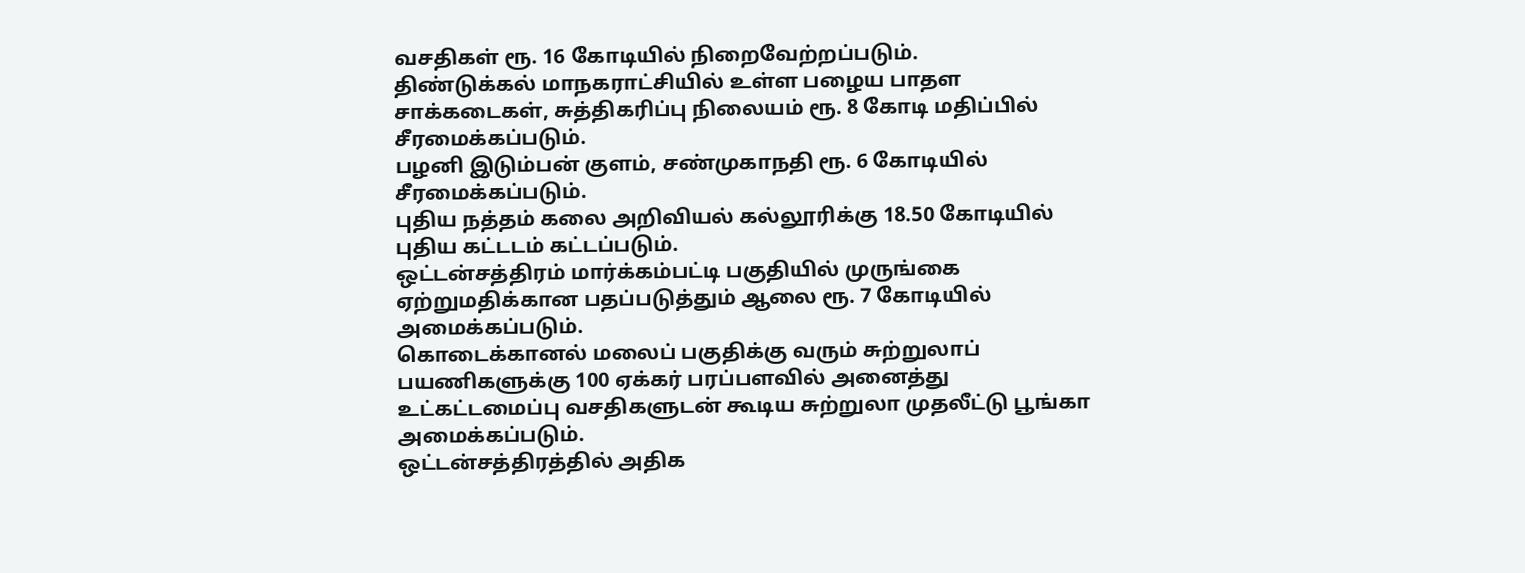வசதிகள் ரூ. 16 கோடியில் நிறைவேற்றப்படும்.
திண்டுக்கல் மாநகராட்சியில் உள்ள பழைய பாதள சாக்கடைகள், சுத்திகரிப்பு நிலையம் ரூ. 8 கோடி மதிப்பில் சீரமைக்கப்படும்.
பழனி இடும்பன் குளம், சண்முகாநதி ரூ. 6 கோடியில் சீரமைக்கப்படும்.
புதிய நத்தம் கலை அறிவியல் கல்லூரிக்கு 18.50 கோடியில் புதிய கட்டடம் கட்டப்படும்.
ஒட்டன்சத்திரம் மார்க்கம்பட்டி பகுதியில் முருங்கை ஏற்றுமதிக்கான பதப்படுத்தும் ஆலை ரூ. 7 கோடியில் அமைக்கப்படும்.
கொடைக்கானல் மலைப் பகுதிக்கு வரும் சுற்றுலாப் பயணிகளுக்கு 100 ஏக்கர் பரப்பளவில் அனைத்து உட்கட்டமைப்பு வசதிகளுடன் கூடிய சுற்றுலா முதலீட்டு பூங்கா அமைக்கப்படும்.
ஒட்டன்சத்திரத்தில் அதிக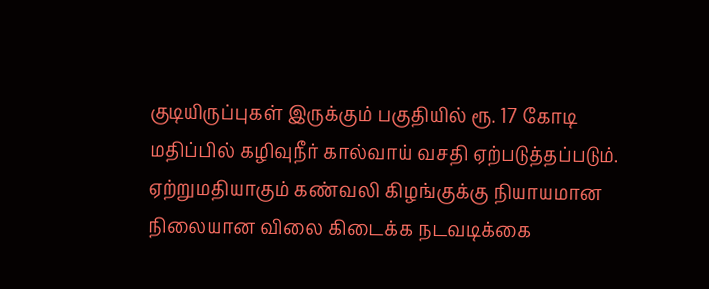குடியிருப்புகள் இருக்கும் பகுதியில் ரூ. 17 கோடி மதிப்பில் கழிவுநீர் கால்வாய் வசதி ஏற்படுத்தப்படும்.
ஏற்றுமதியாகும் கண்வலி கிழங்குக்கு நியாயமான நிலையான விலை கிடைக்க நடவடிக்கை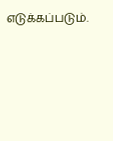எடுக்கப்படும்.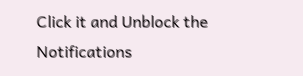Click it and Unblock the Notifications